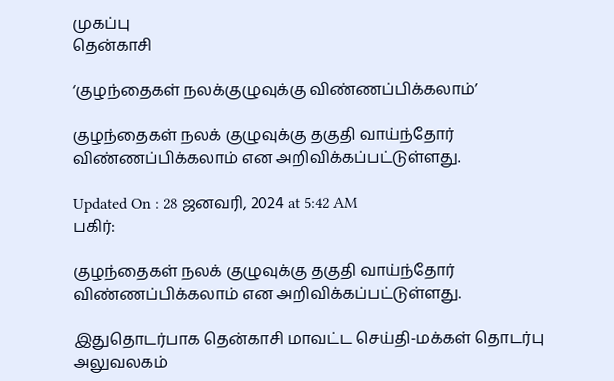முகப்பு
தென்காசி

‘குழந்தைகள் நலக்குழுவுக்கு விண்ணப்பிக்கலாம்’

குழந்தைகள் நலக் குழுவுக்கு தகுதி வாய்ந்தோர் விண்ணப்பிக்கலாம் என அறிவிக்கப்பட்டுள்ளது.

Updated On : 28 ஜனவரி, 2024 at 5:42 AM
பகிர்:

குழந்தைகள் நலக் குழுவுக்கு தகுதி வாய்ந்தோர் விண்ணப்பிக்கலாம் என அறிவிக்கப்பட்டுள்ளது.

இதுதொடர்பாக தென்காசி மாவட்ட செய்தி-மக்கள் தொடர்பு அலுவலகம்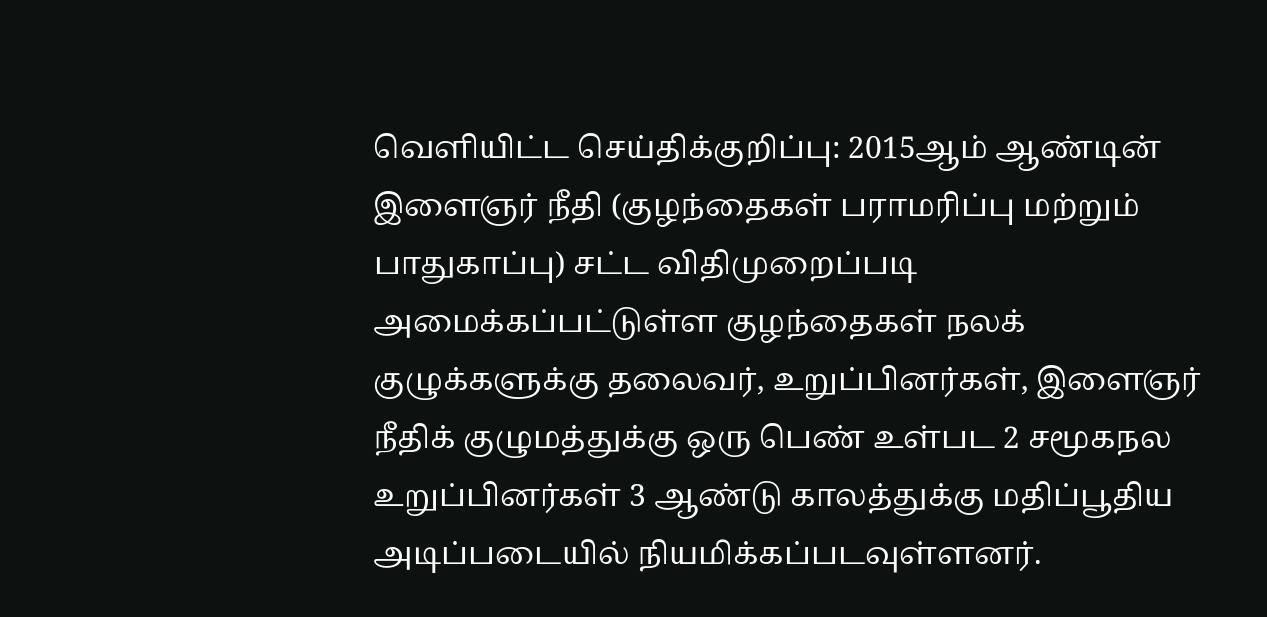வெளியிட்ட செய்திக்குறிப்பு: 2015ஆம் ஆண்டின் இளைஞர் நீதி (குழந்தைகள் பராமரிப்பு மற்றும் பாதுகாப்பு) சட்ட விதிமுறைப்படி அமைக்கப்பட்டுள்ள குழந்தைகள் நலக் குழுக்களுக்கு தலைவர், உறுப்பினர்கள், இளைஞர் நீதிக் குழுமத்துக்கு ஒரு பெண் உள்பட 2 சமூகநல உறுப்பினர்கள் 3 ஆண்டு காலத்துக்கு மதிப்பூதிய அடிப்படையில் நியமிக்கப்படவுள்ளனர்.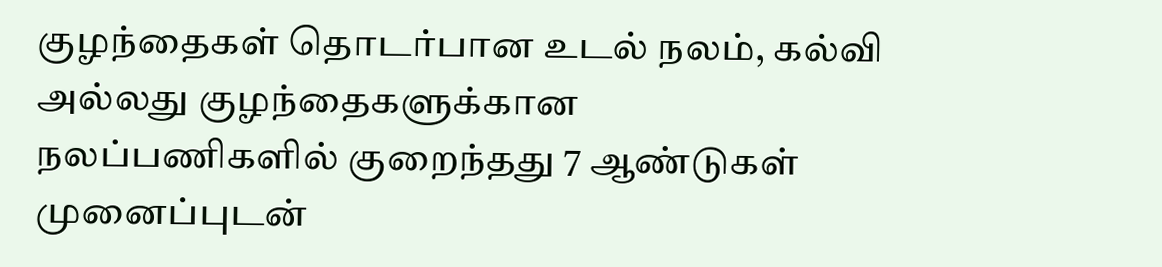குழந்தைகள் தொடர்பான உடல் நலம், கல்வி அல்லது குழந்தைகளுக்கான நலப்பணிகளில் குறைந்தது 7 ஆண்டுகள் முனைப்புடன்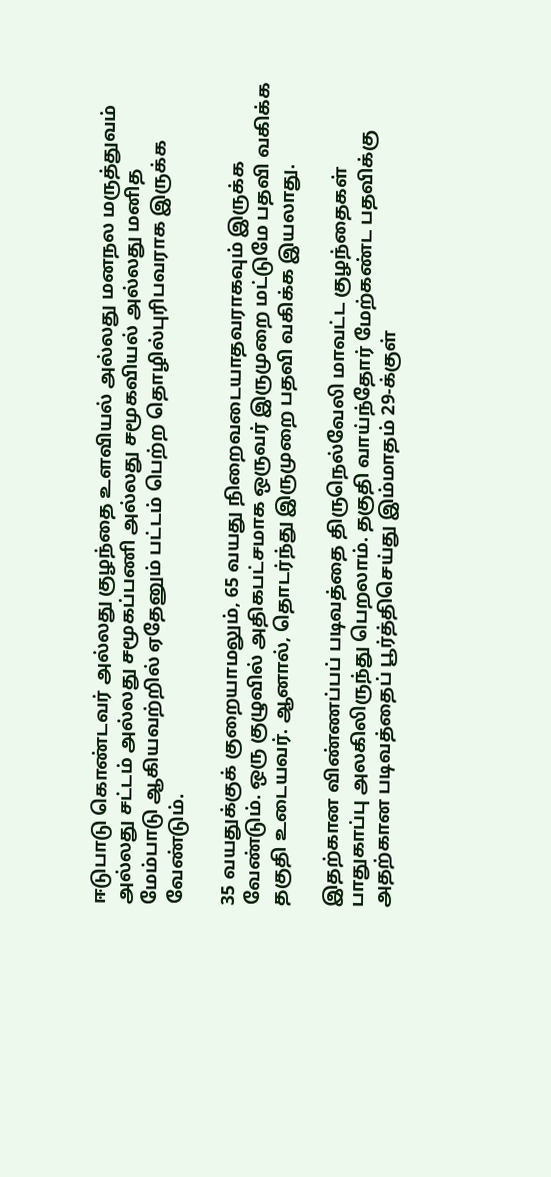ஈடுபாடு கொண்டவர் அல்லது குழந்தை உளவியல் அல்லது மனநல மருத்துவம் அல்லது சட்டம் அல்லது சமூகப்பணி அல்லது சமூகவியல் அல்லது மனித மேம்பாடு ஆகியவற்றில் ஏதேனும் பட்டம் பெற்ற தொழில்புரிபவராக இருக்க வேண்டும்.

35 வயதுக்குக் குறையாமலும், 65 வயது நிறைவடையாதவராகவும் இருக்க வேண்டும். ஒரு குழுவில் அதிகபட்சமாக ஒருவர் இருமுறை மட்டுமே பதவி வகிக்க தகுதி உடையவர். ஆனால், தொடர்ந்து இருமுறை பதவி வகிக்க இயலாது.

இதற்கான விண்ணப்பப் படிவத்தை திருநெல்வேலி மாவட்ட குழந்தைகள் பாதுகாப்பு அலகிலிருந்து பெறலாம். தகுதி வாய்ந்தோர் மேற்கண்ட பதவிக்கு அதற்கான படிவத்தைப் பூர்த்திசெய்து இம்மாதம் 29-க்குள்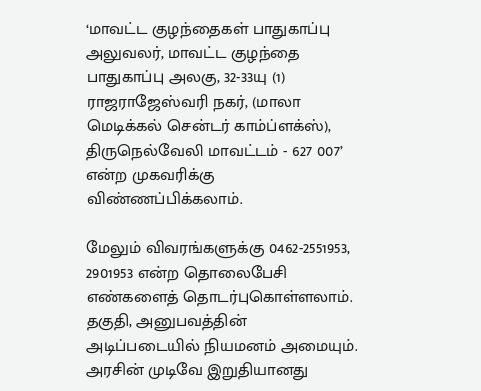‘மாவட்ட குழந்தைகள் பாதுகாப்பு அலுவலர், மாவட்ட குழந்தை பாதுகாப்பு அலகு, 32-33யு (1) ராஜராஜேஸ்வரி நகர், (மாலா மெடிக்கல் சென்டர் காம்ப்ளக்ஸ்), திருநெல்வேலி மாவட்டம் - 627 007’ என்ற முகவரிக்கு விண்ணப்பிக்கலாம்.

மேலும் விவரங்களுக்கு 0462-2551953, 2901953 என்ற தொலைபேசி எண்களைத் தொடர்புகொள்ளலாம். தகுதி, அனுபவத்தின் அடிப்படையில் நியமனம் அமையும். அரசின் முடிவே இறுதியானது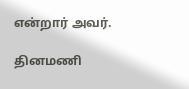என்றார் அவர்.

தினமணி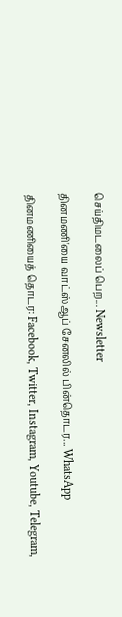செய்திமடலைப் பெற... Newsletter

தினமணி'யை வாட்ஸ்ஆப் சேனலில் பின்தொடர... WhatsApp

தினமணியைத் தொடர: Facebook, Twitter, Instagram, Youtube, Telegram,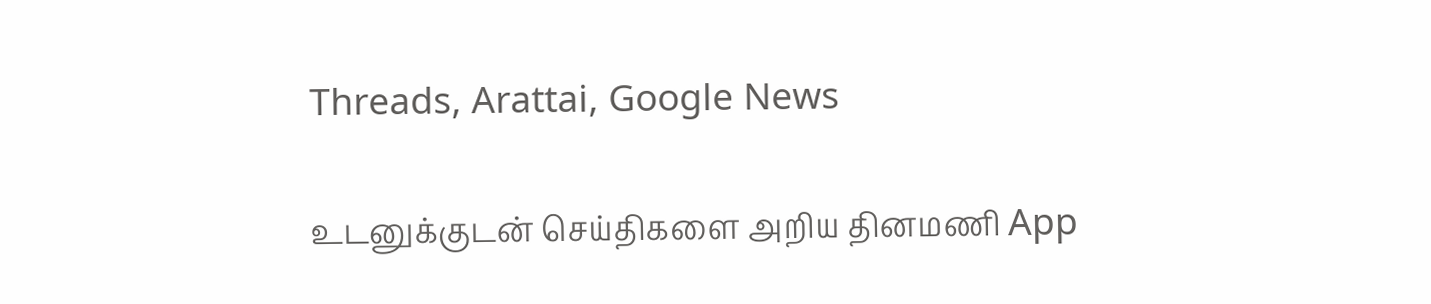Threads, Arattai, Google News

உடனுக்குடன் செய்திகளை அறிய தினமணி App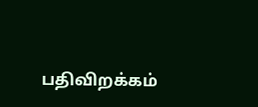பதிவிறக்கம்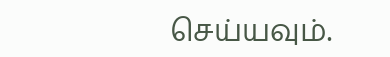செய்யவும்.